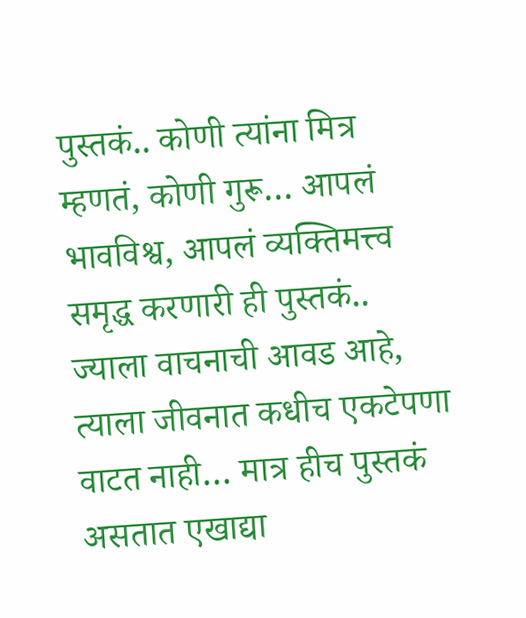पुस्तकं.. कोणी त्यांना मित्र म्हणतं, कोणी गुरू… आपलं भावविश्व, आपलं व्यक्तिमत्त्व समृद्ध करणारी ही पुस्तकं.. ज्याला वाचनाची आवड आहे, त्याला जीवनात कधीच एकटेपणा वाटत नाही… मात्र हीच पुस्तकं असतात एखाद्या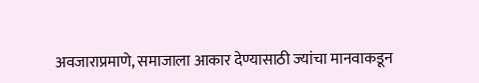अवजाराप्रमाणे, समाजाला आकार देण्यासाठी ज्यांचा मानवाकडून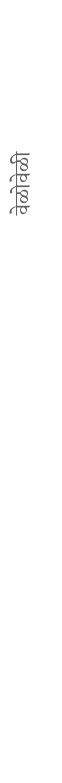वेळोवेळी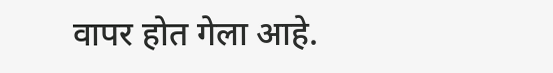वापर होत गेला आहे.